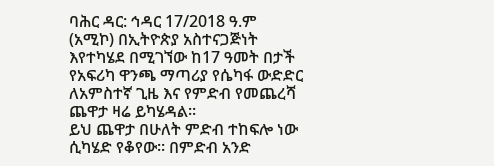ባሕር ዳር: ኅዳር 17/2018 ዓ.ም (አሚኮ) በኢትዮጵያ አስተናጋጅነት እየተካሄደ በሚገኘው ከ17 ዓመት በታች የአፍሪካ ዋንጫ ማጣሪያ የሴካፋ ውድድር ለአምስተኛ ጊዜ እና የምድብ የመጨረሻ ጨዋታ ዛሬ ይካሄዳል።
ይህ ጨዋታ በሁለት ምድብ ተከፍሎ ነው ሲካሄድ የቆየው። በምድብ አንድ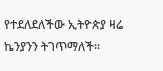የተደለደለችው ኢትዮጵያ ዛሬ ኬንያንን ትገጥማለች።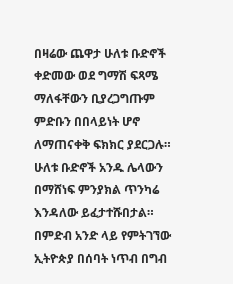በዛሬው ጨዋታ ሁለቱ ቡድኖች ቀድመው ወደ ግማሽ ፍጻሜ ማለፋቸውን ቢያረጋግጡም ምድቡን በበላይነት ሆኖ ለማጠናቀቅ ፍክክር ያደርጋሉ።
ሁለቱ ቡድኖች አንዱ ሌላውን በማሸነፍ ምንያክል ጥንካሬ እንዳለው ይፈታተሹበታል።
በምድብ አንድ ላይ የምትገኘው ኢትዮጵያ በሰባት ነጥብ በግብ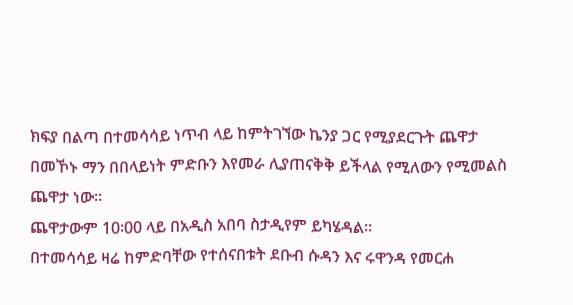ክፍያ በልጣ በተመሳሳይ ነጥብ ላይ ከምትገኘው ኬንያ ጋር የሚያደርጉት ጨዋታ በመኾኑ ማን በበላይነት ምድቡን እየመራ ሊያጠናቅቅ ይችላል የሚለውን የሚመልስ ጨዋታ ነው።
ጨዋታውም 10፡00 ላይ በአዲስ አበባ ስታዲየም ይካሄዳል፡፡
በተመሳሳይ ዛሬ ከምድባቸው የተሰናበቱት ደቡብ ሱዳን እና ሩዋንዳ የመርሐ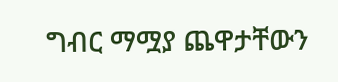ግብር ማሟያ ጨዋታቸውን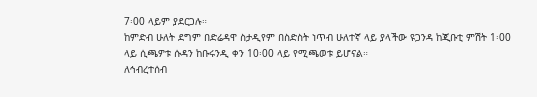7፡00 ላይም ያደርጋሉ።
ከምድብ ሁለት ደግም በድሬዳዋ ስታዲየም በስድስት ነጥብ ሁለተኛ ላይ ያላችው ዩጋንዳ ከጂቡቲ ምሽት 1፡00 ላይ ሲጫዎቱ ሱዳን ከቡሩንዲ ቀን 10፡00 ላይ የሚጫወቱ ይሆናል።
ለኅብረተሰብ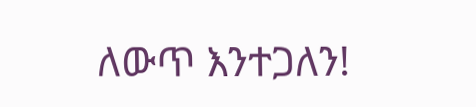ለውጥ እንተጋለን!